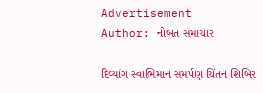Advertisement
Author: નોબત સમાચાર

દિવ્યાંગ સ્વાભિમાન સમર્પણ ચિંતન શિબિર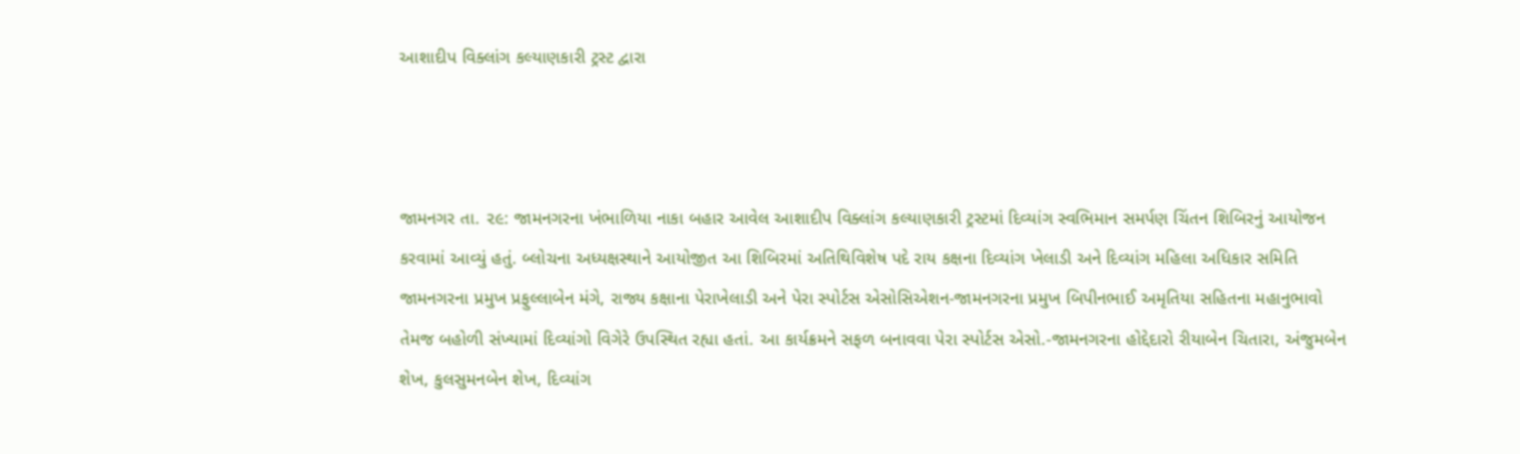આશાદીપ વિક્લાંગ કલ્યાણકારી ટ્રસ્ટ દ્વારા



જામનગર તા. ૨૯: જામનગરના ખંભાળિયા નાકા બહાર આવેલ આશાદીપ વિક્લાંગ કલ્યાણકારી ટ્રસ્ટમાં દિવ્યાંગ સ્વભિમાન સમર્પણ ચિંતન શિબિરનું આયોજન કરવામાં આવ્યું હતું. બ્લોચના અધ્યક્ષસ્થાને આયોજીત આ શિબિરમાં અતિથિવિશેષ પદે રાય કક્ષના દિવ્યાંગ ખેલાડી અને દિવ્યાંગ મહિલા અધિકાર સમિતિ જામનગરના પ્રમુખ પ્રફુલ્લાબેન મંગે, રાજ્ય કક્ષાના પેરાખેલાડી અને પેરા સ્પોર્ટસ એસોસિએશન-જામનગરના પ્રમુખ બિપીનભાઈ અમૃતિયા સહિતના મહાનુભાવો તેમજ બહોળી સંખ્યામાં દિવ્યાંગો વિગેરે ઉપસ્થિત રહ્યા હતાં. આ કાર્યક્રમને સફળ બનાવવા પેરા સ્પોર્ટસ એસો.-જામનગરના હોદ્દેદારો રીયાબેન ચિતારા, અંજુમબેન શેખ, કુલસુમનબેન શેખ, દિવ્યાંગ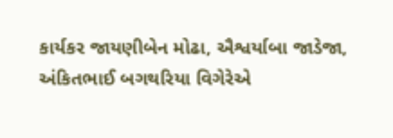કાર્યકર જાયણીબેન મોઢા, ઐશ્વર્યાબા જાડેજા, અંકિતભાઈ બગથરિયા વિગેરેએ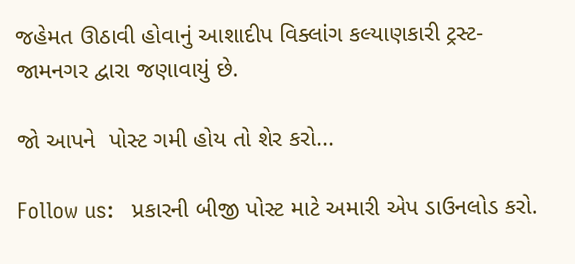જહેમત ઊઠાવી હોવાનું આશાદીપ વિક્લાંગ કલ્યાણકારી ટ્રસ્ટ-જામનગર દ્વારા જણાવાયું છે.

જો આપને  પોસ્ટ ગમી હોય તો શેર કરો...

Follow us:   પ્રકારની બીજી પોસ્ટ માટે અમારી એપ ડાઉનલોડ કરો.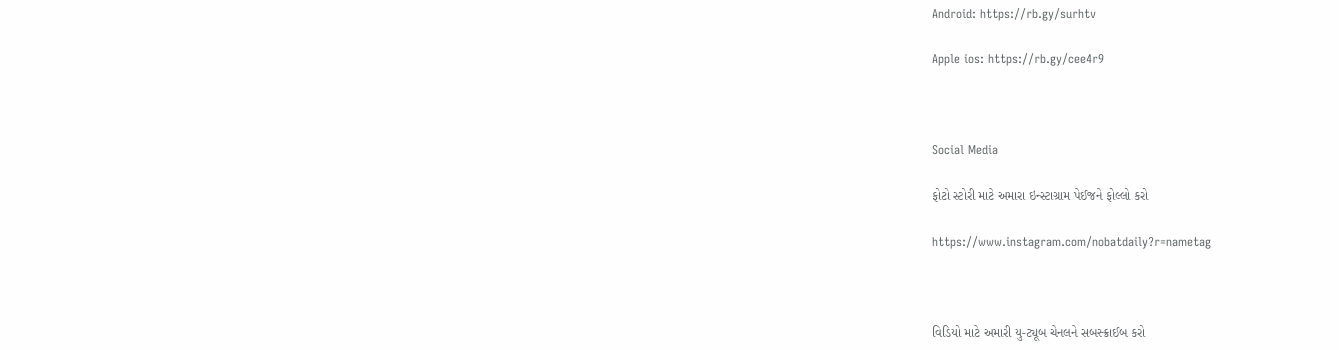Android: https://rb.gy/surhtv

Apple ios: https://rb.gy/cee4r9



Social Media

ફોટો સ્ટોરી માટે અમારા ઇન્સ્ટાગ્રામ પેઈજને ફોલ્લો કરો

https://www.instagram.com/nobatdaily?r=nametag



વિડિયો માટે અમારી યુ-ટ્યૂબ ચેનલને સબસ્ક્રાઈબ કરો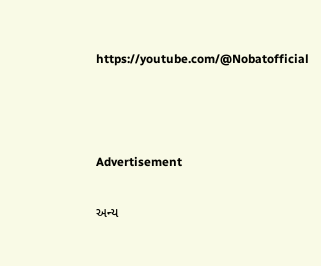https://youtube.com/@Nobatofficial



Advertisement

અન્ય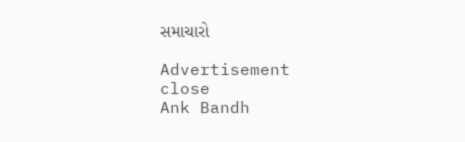સમાચારો

Advertisement
close
Ank Bandh